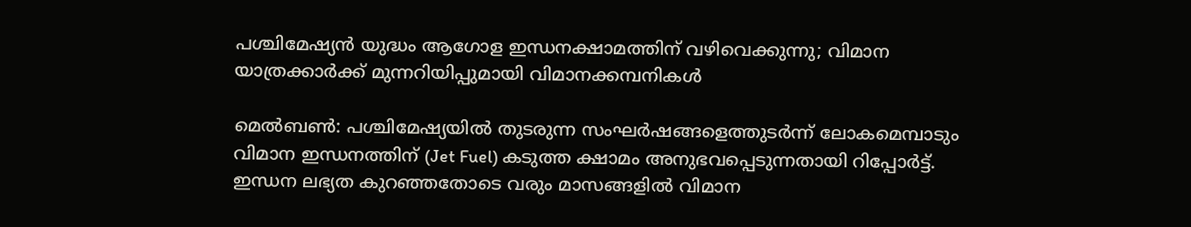പശ്ചിമേഷ്യൻ യുദ്ധം ആഗോള ഇന്ധനക്ഷാമത്തിന് വഴിവെക്കുന്നു; വിമാന യാത്രക്കാർക്ക് മുന്നറിയിപ്പുമായി വിമാനക്കമ്പനികൾ

മെൽബൺ: പശ്ചിമേഷ്യയിൽ തുടരുന്ന സംഘർഷങ്ങളെത്തുടർന്ന് ലോകമെമ്പാടും വിമാന ഇന്ധനത്തിന് (Jet Fuel) കടുത്ത ക്ഷാമം അനുഭവപ്പെടുന്നതായി റിപ്പോർട്ട്. ഇന്ധന ലഭ്യത കുറഞ്ഞതോടെ വരും മാസങ്ങളിൽ വിമാന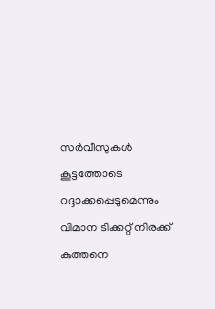സർവീസുകൾ കൂട്ടത്തോടെ റദ്ദാക്കപ്പെടുമെന്നും വിമാന ടിക്കറ്റ് നിരക്ക് കുത്തനെ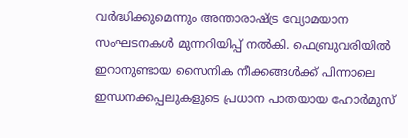വർദ്ധിക്കുമെന്നും അന്താരാഷ്ട്ര വ്യോമയാന സംഘടനകൾ മുന്നറിയിപ്പ് നൽകി. ഫെബ്രുവരിയിൽ ഇറാനുണ്ടായ സൈനിക നീക്കങ്ങൾക്ക് പിന്നാലെ ഇന്ധനക്കപ്പലുകളുടെ പ്രധാന പാതയായ ഹോർമുസ്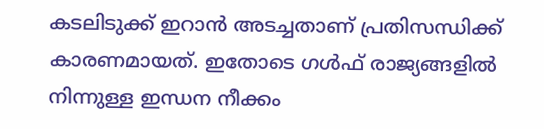കടലിടുക്ക് ഇറാൻ അടച്ചതാണ് പ്രതിസന്ധിക്ക് കാരണമായത്. ഇതോടെ ഗൾഫ് രാജ്യങ്ങളിൽ നിന്നുള്ള ഇന്ധന നീക്കം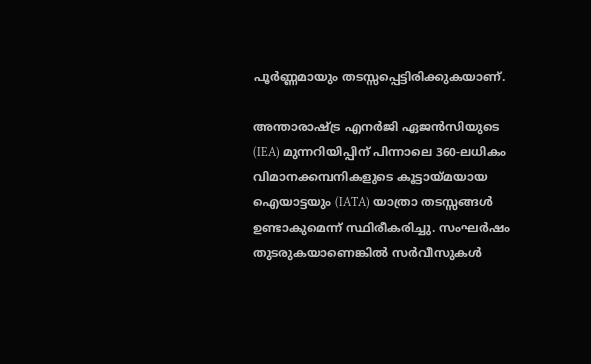പൂർണ്ണമായും തടസ്സപ്പെട്ടിരിക്കുകയാണ്.

അന്താരാഷ്ട്ര എനർജി ഏജൻസിയുടെ (IEA) മുന്നറിയിപ്പിന് പിന്നാലെ 360-ലധികം വിമാനക്കമ്പനികളുടെ കൂട്ടായ്മയായ ഐയാട്ടയും (IATA) യാത്രാ തടസ്സങ്ങൾ ഉണ്ടാകുമെന്ന് സ്ഥിരീകരിച്ചു. സംഘർഷം തുടരുകയാണെങ്കിൽ സർവീസുകൾ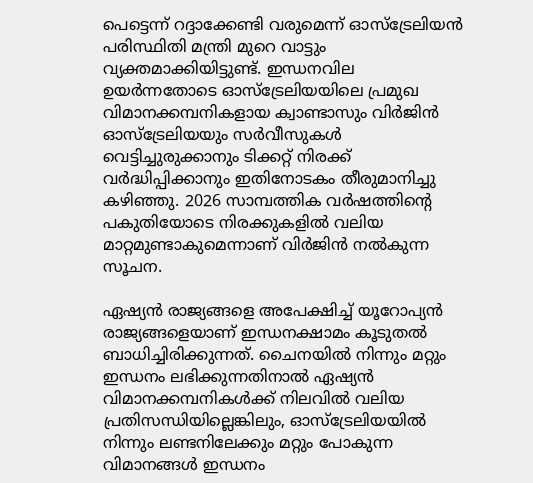പെട്ടെന്ന് റദ്ദാക്കേണ്ടി വരുമെന്ന് ഓസ്‌ട്രേലിയൻ പരിസ്ഥിതി മന്ത്രി മുറെ വാട്ടും വ്യക്തമാക്കിയിട്ടുണ്ട്. ഇന്ധനവില ഉയർന്നതോടെ ഓസ്‌ട്രേലിയയിലെ പ്രമുഖ വിമാനക്കമ്പനികളായ ക്വാണ്ടാസും വിർജിൻ ഓസ്‌ട്രേലിയയും സർവീസുകൾ വെട്ടിച്ചുരുക്കാനും ടിക്കറ്റ് നിരക്ക് വർദ്ധിപ്പിക്കാനും ഇതിനോടകം തീരുമാനിച്ചു കഴിഞ്ഞു. 2026 സാമ്പത്തിക വർഷത്തിന്റെ പകുതിയോടെ നിരക്കുകളിൽ വലിയ മാറ്റമുണ്ടാകുമെന്നാണ് വിർജിൻ നൽകുന്ന സൂചന.

ഏഷ്യൻ രാജ്യങ്ങളെ അപേക്ഷിച്ച് യൂറോപ്യൻ രാജ്യങ്ങളെയാണ് ഇന്ധനക്ഷാമം കൂടുതൽ ബാധിച്ചിരിക്കുന്നത്. ചൈനയിൽ നിന്നും മറ്റും ഇന്ധനം ലഭിക്കുന്നതിനാൽ ഏഷ്യൻ വിമാനക്കമ്പനികൾക്ക് നിലവിൽ വലിയ പ്രതിസന്ധിയില്ലെങ്കിലും, ഓസ്‌ട്രേലിയയിൽ നിന്നും ലണ്ടനിലേക്കും മറ്റും പോകുന്ന വിമാനങ്ങൾ ഇന്ധനം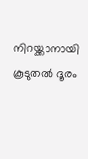നിറയ്ക്കാനായി കൂടുതൽ ദൂരം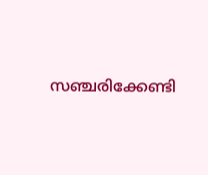സഞ്ചരിക്കേണ്ടി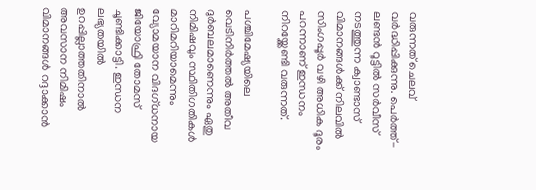വരുന്നത് ചെലവ് വർദ്ധിപ്പിക്കുന്നു. പെർത്ത്-ലണ്ടൻ റൂട്ടിൽ സർവീസ് നടത്തുന്ന ക്വാണ്ടാസ് വിമാനങ്ങൾക്ക് നിലവിൽ സിംഗപ്പൂർ വഴി അധിക ദൂരം പറന്നാണ് ഇന്ധനം നിറയ്ക്കേണ്ടി വരുന്നത്.

പശ്ചിമേഷ്യയിലെ വെടിനിർത്തൽ അതീവ ദുർബലമാണെന്നും ഏതു നിമിഷവും സ്ഥിതിഗതികൾ മാറിമറിയാമെന്നും വ്യോമയാന വിദഗ്ധനായ ജിയോഫ്രി തോമസ് ചൂണ്ടിക്കാട്ടി. ഇന്ധന ലഭ്യതയിൽ ഉറപ്പില്ലാത്തതിനാൽ അവസാന നിമിഷം വിമാനങ്ങൾ റദ്ദാക്കാൻ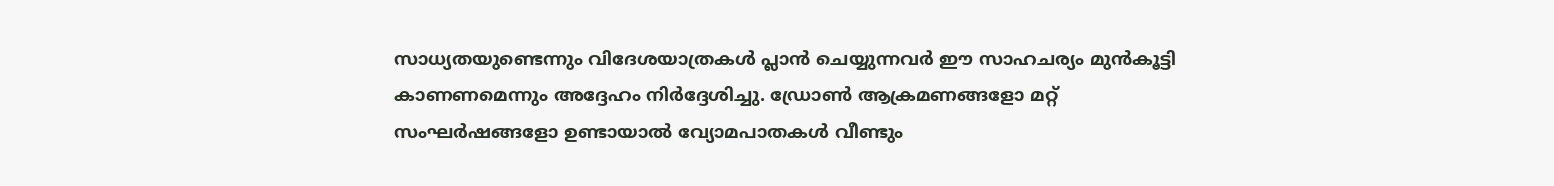സാധ്യതയുണ്ടെന്നും വിദേശയാത്രകൾ പ്ലാൻ ചെയ്യുന്നവർ ഈ സാഹചര്യം മുൻകൂട്ടി കാണണമെന്നും അദ്ദേഹം നിർദ്ദേശിച്ചു. ഡ്രോൺ ആക്രമണങ്ങളോ മറ്റ് സംഘർഷങ്ങളോ ഉണ്ടായാൽ വ്യോമപാതകൾ വീണ്ടും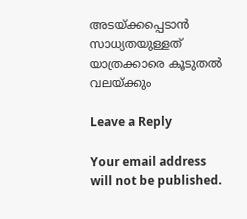അടയ്ക്കപ്പെടാൻ സാധ്യതയുള്ളത് യാത്രക്കാരെ കൂടുതൽ വലയ്ക്കും

Leave a Reply

Your email address will not be published.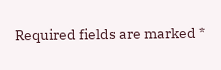Required fields are marked *